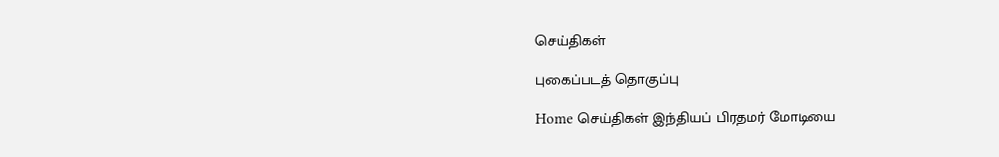செய்திகள்

புகைப்படத் தொகுப்பு

Home செய்திகள் இந்தியப் பிரதமர் மோடியை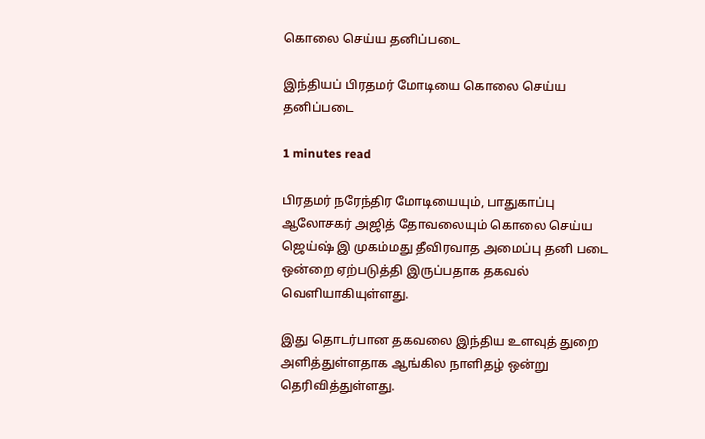கொலை செய்ய தனிப்படை

இந்தியப் பிரதமர் மோடியை கொலை செய்ய தனிப்படை

1 minutes read

பிரதமர் நரேந்திர மோடியையும், பாதுகாப்பு ஆலோசகர் அஜித் தோவலையும் கொலை செய்ய ஜெய்ஷ் இ முகம்மது தீவிரவாத அமைப்பு தனி படை ஒன்றை ஏற்படுத்தி இருப்பதாக தகவல் வெளியாகியுள்ளது.

இது தொடர்பான தகவலை இந்திய உளவுத் துறை அளித்துள்ளதாக ஆங்கில நாளிதழ் ஒன்று தெரிவித்துள்ளது.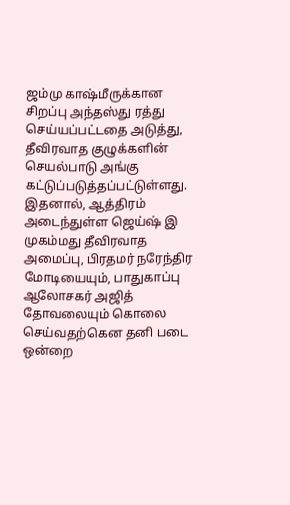ஜம்மு காஷ்மீருக்கான சிறப்பு அந்தஸ்து ரத்து செய்யப்பட்டதை அடுத்து, தீவிரவாத குழுக்களின் செயல்பாடு அங்கு கட்டுப்படுத்தப்பட்டுள்ளது. இதனால், ஆத்திரம் அடைந்துள்ள ஜெய்ஷ் இ முகம்மது தீவிரவாத அமைப்பு, பிரதமர் நரேந்திர மோடியையும், பாதுகாப்பு ஆலோசகர் அஜித் தோவலையும் கொலை செய்வதற்கென தனி படை ஒன்றை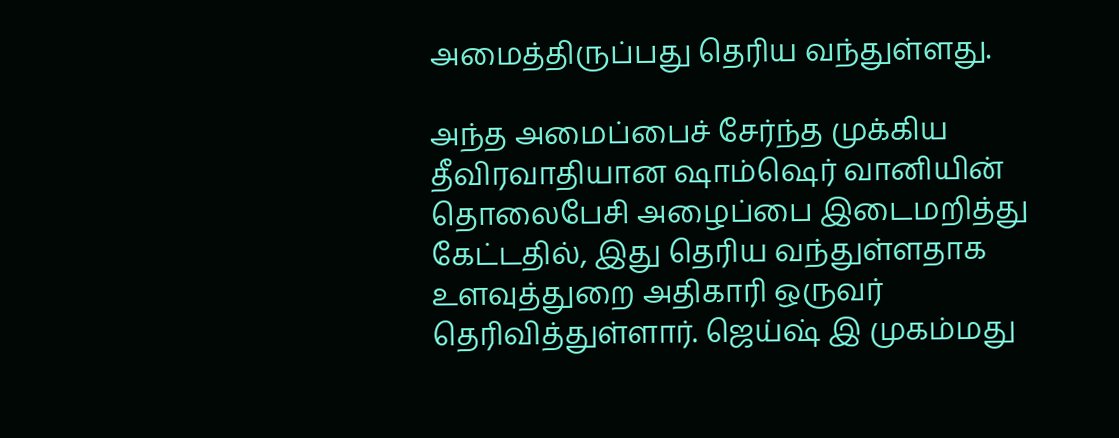அமைத்திருப்பது தெரிய வந்துள்ளது.

அந்த அமைப்பைச் சேர்ந்த முக்கிய தீவிரவாதியான ஷாம்ஷெர் வானியின் தொலைபேசி அழைப்பை இடைமறித்து கேட்டதில், இது தெரிய வந்துள்ளதாக உளவுத்துறை அதிகாரி ஒருவர் தெரிவித்துள்ளார். ஜெய்ஷ் இ முகம்மது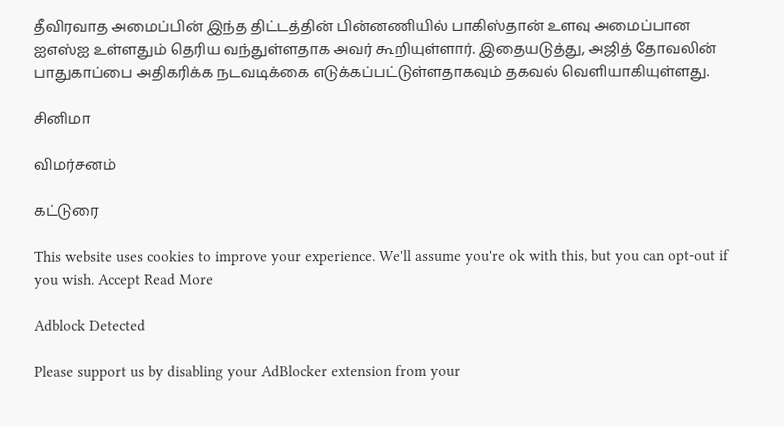தீவிரவாத அமைப்பின் இந்த திட்டத்தின் பின்னணியில் பாகிஸ்தான் உளவு அமைப்பான ஐஎஸ்ஐ உள்ளதும் தெரிய வந்துள்ளதாக அவர் கூறியுள்ளார். இதையடுத்து, அஜித் தோவலின் பாதுகாப்பை அதிகரிக்க நடவடிக்கை எடுக்கப்பட்டுள்ளதாகவும் தகவல் வெளியாகியுள்ளது.

சினிமா

விமர்சனம்

கட்டுரை

This website uses cookies to improve your experience. We'll assume you're ok with this, but you can opt-out if you wish. Accept Read More

Adblock Detected

Please support us by disabling your AdBlocker extension from your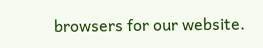browsers for our website.